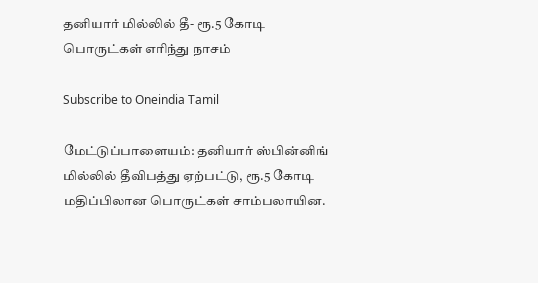தனியார் மில்லில் தீ- ரூ.5 கோடி பொருட்கள் எரிந்து நாசம்

Subscribe to Oneindia Tamil

மேட்டுப்பாளையம்: தனியார் ஸ்பின்னிங் மில்லில் தீவிபத்து ஏற்பட்டு, ரூ.5 கோடி மதிப்பிலான பொருட்கள் சாம்பலாயின.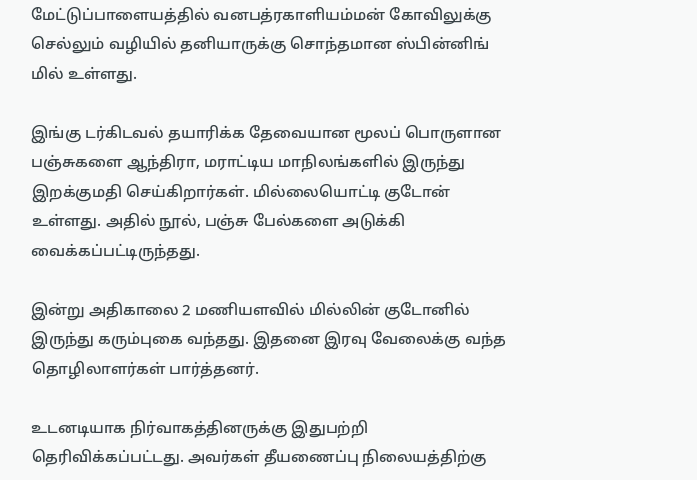மேட்டுப்பாளையத்தில் வனபத்ரகாளியம்மன் கோவிலுக்கு செல்லும் வழியில் தனியாருக்கு சொந்தமான ஸ்பின்னிங் மில் உள்ளது.

இங்கு டர்கிடவல் தயாரிக்க தேவையான மூலப் பொருளான பஞ்சுகளை ஆந்திரா, மராட்டிய மாநிலங்களில் இருந்து இறக்குமதி செய்கிறார்கள். மில்லையொட்டி குடோன் உள்ளது. அதில் நூல், பஞ்சு பேல்களை அடுக்கி வைக்கப்பட்டிருந்தது.

இன்று அதிகாலை 2 மணியளவில் மில்லின் குடோனில் இருந்து கரும்புகை வந்தது. இதனை இரவு வேலைக்கு வந்த தொழிலாளர்கள் பார்த்தனர்.

உடனடியாக நிர்வாகத்தினருக்கு இதுபற்றி தெரிவிக்கப்பட்டது. அவர்கள் தீயணைப்பு நிலையத்திற்கு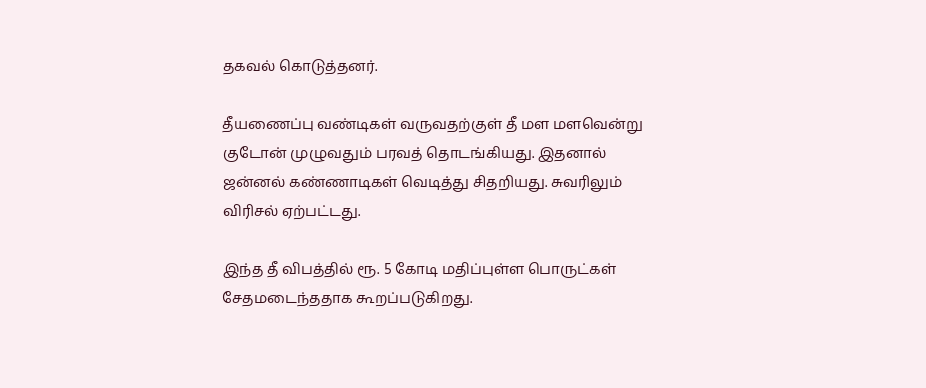தகவல் கொடுத்தனர்.

தீயணைப்பு வண்டிகள் வருவதற்குள் தீ மள மளவென்று குடோன் முழுவதும் பரவத் தொடங்கியது. இதனால் ஜன்னல் கண்ணாடிகள் வெடித்து சிதறியது. சுவரிலும் விரிசல் ஏற்பட்டது.

இந்த தீ விபத்தில் ரூ. 5 கோடி மதிப்புள்ள பொருட்கள் சேதமடைந்ததாக கூறப்படுகிறது.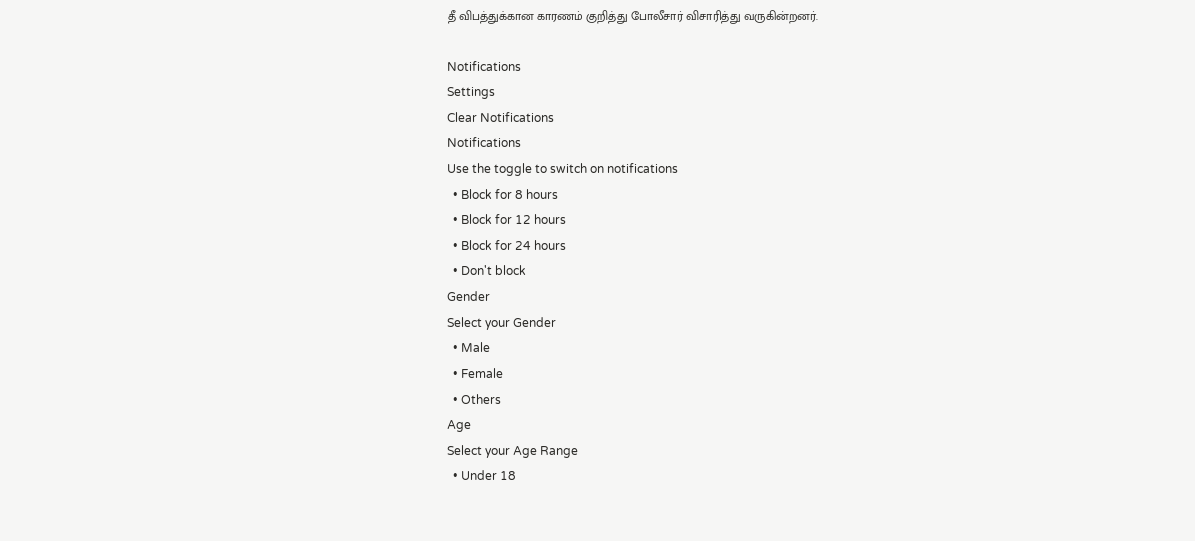தீ விபத்துக்கான காரணம் குறித்து போலீசார் விசாரித்து வருகின்றனர்.

Notifications
Settings
Clear Notifications
Notifications
Use the toggle to switch on notifications
  • Block for 8 hours
  • Block for 12 hours
  • Block for 24 hours
  • Don't block
Gender
Select your Gender
  • Male
  • Female
  • Others
Age
Select your Age Range
  • Under 18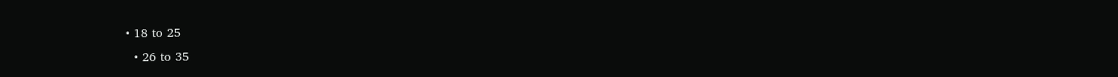• 18 to 25
  • 26 to 35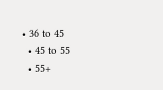• 36 to 45
  • 45 to 55
  • 55+